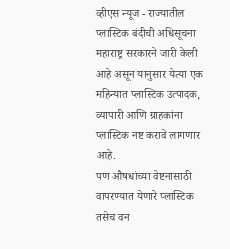व्हीएस न्यूज - राज्यातील प्लास्टिक बंदीची अधिसूचना महाराष्ट्र सरकारने जारी केली आहे असून यानुसार येत्या एक महिन्यात प्लास्टिक उत्पादक, व्यापारी आणि ग्राहकांना प्लास्टिक नष्ट करावे लागणार आहे.
पण औषधांच्या वेष्टनासाठी वापरण्यात येणारे प्लास्टिक तसेच वन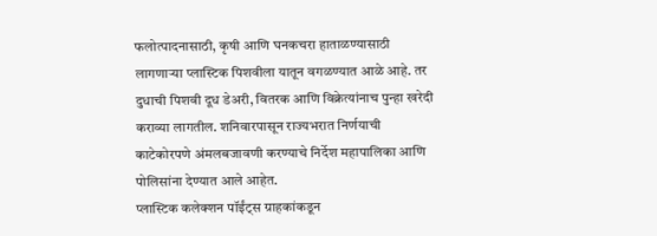फलोत्पादनासाठी, कृषी आणि घनकचरा हाताळण्यासाठी लागणाऱ्या प्लास्टिक पिशवीला यातून वगळण्यात आळे आहे. तर दुधाची पिशवी दूध डेअरी, वितरक आणि विक्रेत्यांनाच पुन्हा खरेदी कराव्या लागतील. शनिवारपासून राज्यभरात निर्णयाची काटेकोरपणे अंमलबजावणी करण्याचे निर्देश महापालिका आणि पोलिसांना देण्यात आले आहेत.
प्लास्टिक कलेक्शन पॉईंट्स ग्राहकांकडून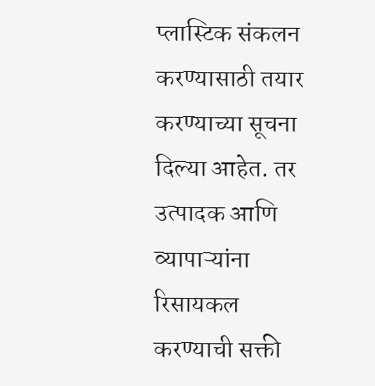प्लास्टिक संकलन करण्यासाठी तयार करण्याच्या सूचना दिल्या आहेत. तर उत्पादक आणि व्यापाऱ्यांना रिसायकल करण्याची सक्ती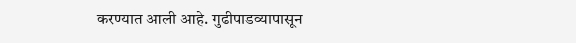करण्यात आली आहे. गुढीपाडव्यापासून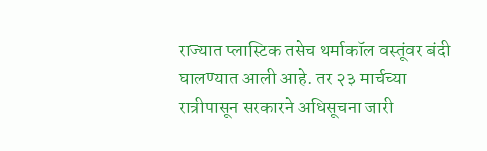राज्यात प्लास्टिक तसेच थर्माकॉल वस्तूंवर बंदी घालण्यात आली आहे. तर २३ मार्चच्या रात्रीपासून सरकारने अधिसूचना जारी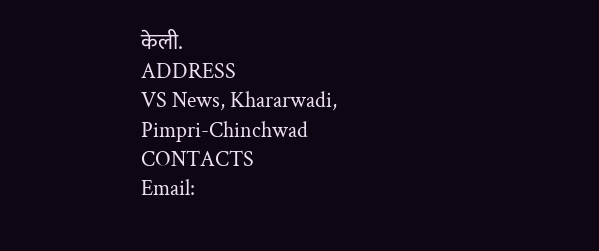केली.
ADDRESS
VS News, Khararwadi,
Pimpri-Chinchwad
CONTACTS
Email: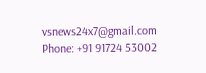vsnews24x7@gmail.com
Phone: +91 91724 53002